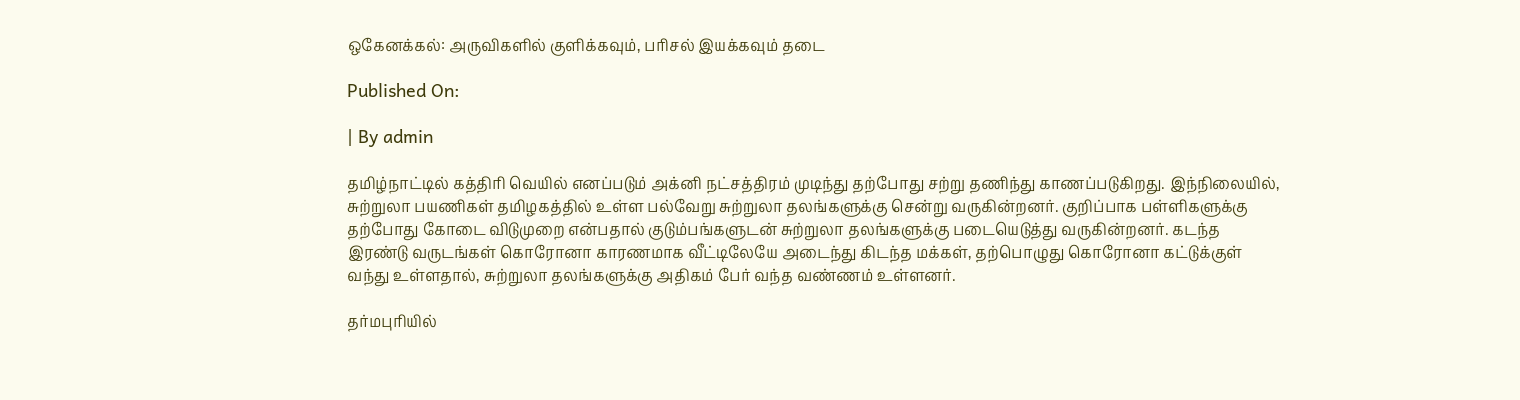ஒகேனக்கல்: அருவிகளில் குளிக்கவும், பரிசல் இயக்கவும் தடை

Published On:

| By admin

தமிழ்நாட்டில் கத்திரி வெயில் எனப்படும் அக்னி நட்சத்திரம் முடிந்து தற்போது சற்று தணிந்து காணப்படுகிறது. இந்நிலையில், சுற்றுலா பயணிகள் தமிழகத்தில் உள்ள பல்வேறு சுற்றுலா தலங்களுக்கு சென்று வருகின்றனர். குறிப்பாக பள்ளிகளுக்கு தற்போது கோடை விடுமுறை என்பதால் குடும்பங்களுடன் சுற்றுலா தலங்களுக்கு படையெடுத்து வருகின்றனர். கடந்த இரண்டு வருடங்கள் கொரோனா காரணமாக வீட்டிலேயே அடைந்து கிடந்த மக்கள், தற்பொழுது கொரோனா கட்டுக்குள் வந்து உள்ளதால், சுற்றுலா தலங்களுக்கு அதிகம் பேர் வந்த வண்ணம் உள்ளனர்.

தர்மபுரியில்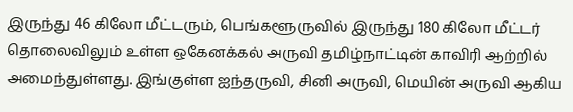இருந்து 46 கிலோ மீட்டரும், பெங்களூருவில் இருந்து 180 கிலோ மீட்டர் தொலைவிலும் உள்ள ஒகேனக்கல் அருவி தமிழ்நாட்டின் காவிரி ஆற்றில் அமைந்துள்ளது. இங்குள்ள ஐந்தருவி, சினி அருவி, மெயின் அருவி ஆகிய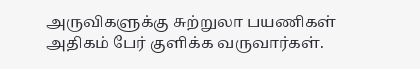அருவிகளுக்கு சுற்றுலா பயணிகள் அதிகம் பேர் குளிக்க வருவார்கள்.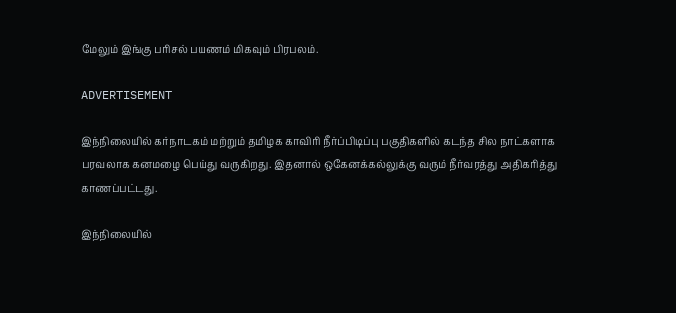மேலும் இங்கு பரிசல் பயணம் மிகவும் பிரபலம்.

ADVERTISEMENT

இந்நிலையில் கர்நாடகம் மற்றும் தமிழக காவிரி நீர்ப்பிடிப்பு பகுதிகளில் கடந்த சில நாட்களாக பரவலாக கனமழை பெய்து வருகிறது. இதனால் ஒகேனக்கல்லுக்கு வரும் நீர்வரத்து அதிகரித்து காணப்பட்டது.

இந்நிலையில்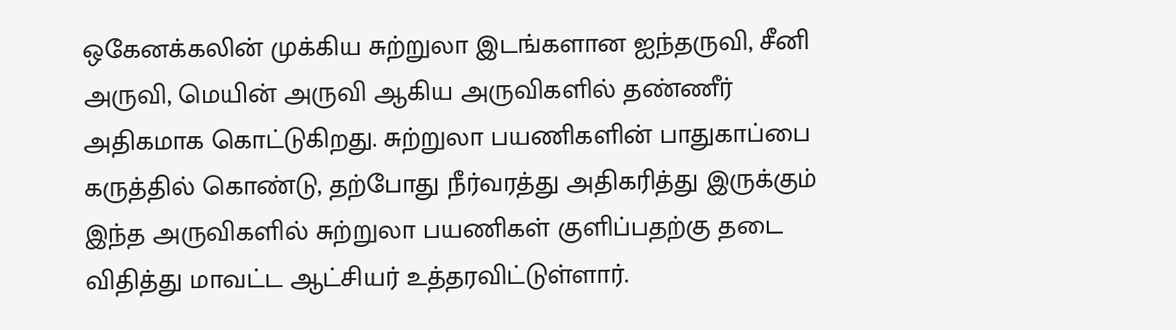ஒகேனக்கலின் முக்கிய சுற்றுலா இடங்களான ஐந்தருவி, சீனி அருவி, மெயின் அருவி ஆகிய அருவிகளில் தண்ணீர் அதிகமாக கொட்டுகிறது. சுற்றுலா பயணிகளின் பாதுகாப்பை கருத்தில் கொண்டு, தற்போது நீர்வரத்து அதிகரித்து இருக்கும் இந்த அருவிகளில் சுற்றுலா பயணிகள் குளிப்பதற்கு தடை விதித்து மாவட்ட ஆட்சியர் உத்தரவிட்டுள்ளார்.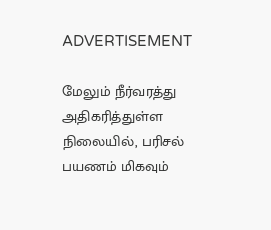ADVERTISEMENT

மேலும் நீர்வரத்து அதிகரித்துள்ள நிலையில், பரிசல் பயணம் மிகவும்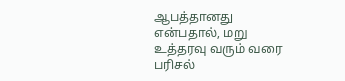ஆபத்தானது என்பதால், மறு உத்தரவு வரும் வரை பரிசல்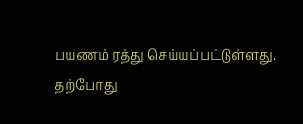பயணம் ரத்து செய்யப்பட்டுள்ளது. தற்போது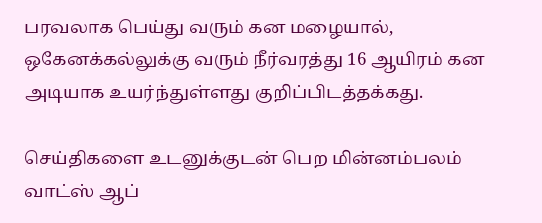பரவலாக பெய்து வரும் கன மழையால், ஒகேனக்கல்லுக்கு வரும் நீர்வரத்து 16 ஆயிரம் கன அடியாக உயர்ந்துள்ளது குறிப்பிடத்தக்கது.

செய்திகளை உடனுக்குடன் பெற மின்னம்பலம் வாட்ஸ் ஆப்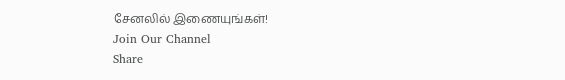சேனலில் இணையுங்கள்!
Join Our Channel
Share